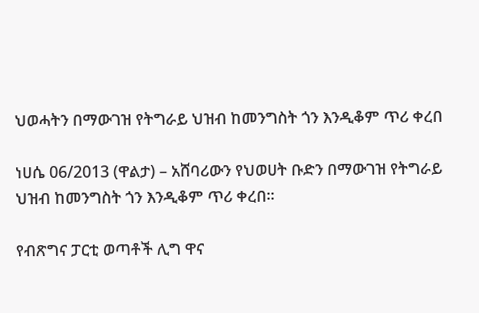ህወሓትን በማውገዝ የትግራይ ህዝብ ከመንግስት ጎን እንዲቆም ጥሪ ቀረበ

ነሀሴ 06/2013 (ዋልታ) – አሸባሪውን የህወሀት ቡድን በማውገዝ የትግራይ ህዝብ ከመንግስት ጎን እንዲቆም ጥሪ ቀረበ፡፡

የብጽግና ፓርቲ ወጣቶች ሊግ ዋና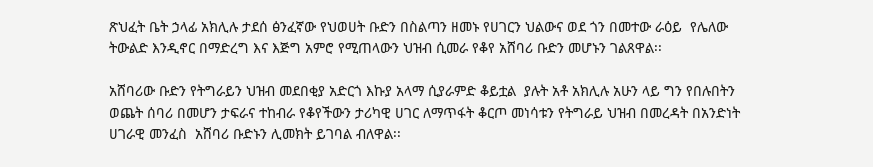ጽህፈት ቤት ኃላፊ አክሊሉ ታደሰ ፅንፈኛው የህወሀት ቡድን በስልጣን ዘመኑ የሀገርን ህልውና ወደ ጎን በመተው ራዕይ  የሌለው ትውልድ እንዲኖር በማድረግ እና እጅግ አምሮ የሚጠላውን ህዝብ ሲመራ የቆየ አሸባሪ ቡድን መሆኑን ገልጸዋል፡፡

አሸባሪው ቡድን የትግራይን ህዝብ መደበቂያ አድርጎ እኩያ አላማ ሲያራምድ ቆይቷል  ያሉት አቶ አክሊሉ አሁን ላይ ግን የበሉበትን ወጨት ሰባሪ በመሆን ታፍራና ተከብራ የቆየችውን ታሪካዊ ሀገር ለማጥፋት ቆርጦ መነሳቱን የትግራይ ህዝብ በመረዳት በአንድነት ሀገራዊ መንፈስ  አሸባሪ ቡድኑን ሊመክት ይገባል ብለዋል፡፡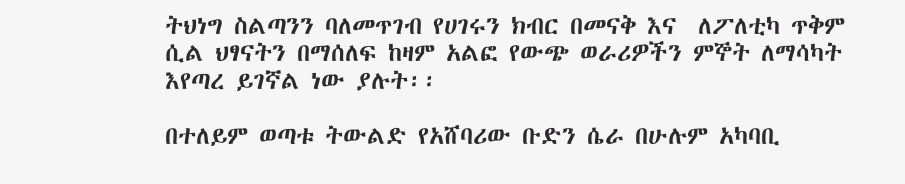ትህነግ ስልጣንን ባለመጥገብ የሀገሩን ክብር በመናቅ እና  ለፖለቲካ ጥቅም ሲል ህፃናትን በማሰለፍ ከዛም አልፎ የውጭ ወራሪዎችን ምኞት ለማሳካት እየጣረ ይገኛል ነው ያሉት፡፡

በተለይም ወጣቱ ትውልድ የአሸባሪው ቡድን ሴራ በሁሉም አካባቢ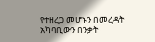የተዘረጋ መሆኑን በመረዳት አካባቢውን በንቃት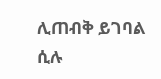ሊጠብቅ ይገባል ሲሉ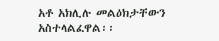አቶ አክሊሉ መልዕክታቸውን አስተላልፈዋል፡፡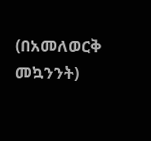(በአመለወርቅ መኳንንት)